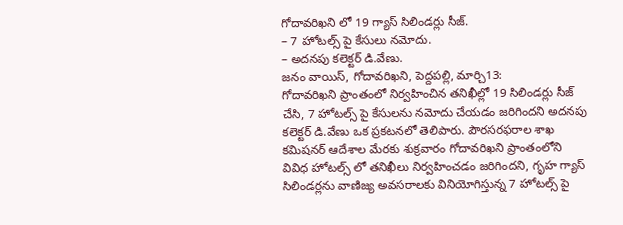గోదావరిఖని లో 19 గ్యాస్ సిలిండర్లు సీజ్.
– 7 హోటల్స్ పై కేసులు నమోదు.
– అదనపు కలెక్టర్ డి.వేణు.
జనం వాయిస్, గోదావరిఖని, పెద్దపల్లి, మార్చి13:
గోదావరిఖని ప్రాంతంలో నిర్వహించిన తనిఖీల్లో 19 సిలిండర్లు సీజ్ చేసి, 7 హోటల్స్ పై కేసులను నమోదు చేయడం జరిగిందని అదనపు కలెక్టర్ డి.వేణు ఒక ప్రకటనలో తెలిపారు. పౌరసరఫరాల శాఖ కమిషనర్ ఆదేశాల మేరకు శుక్రవారం గోదావరిఖని ప్రాంతంలోని వివిధ హోటల్స్ లో తనిఖీలు నిర్వహించడం జరిగిందని, గృహ గ్యాస్ సిలిండర్లను వాణిజ్య అవసరాలకు వినియోగిస్తున్న 7 హోటల్స్ పై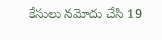కేసులు నమోదు చేసి 19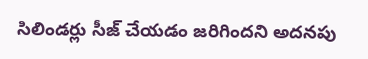సిలిండర్లు సీజ్ చేయడం జరిగిందని అదనపు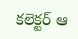కలెక్టర్ ఆ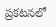ప్రకటనలో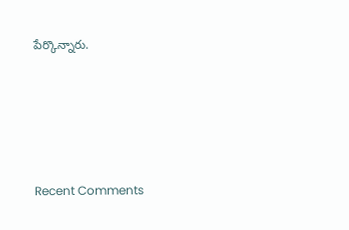పేర్కొన్నారు.





Recent Comments